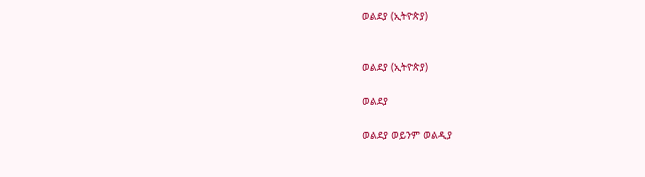ወልደያ (ኢትዮጵያ)


ወልደያ (ኢትዮጵያ)

ወልደያ

ወልደያ ወይንም ወልዲያ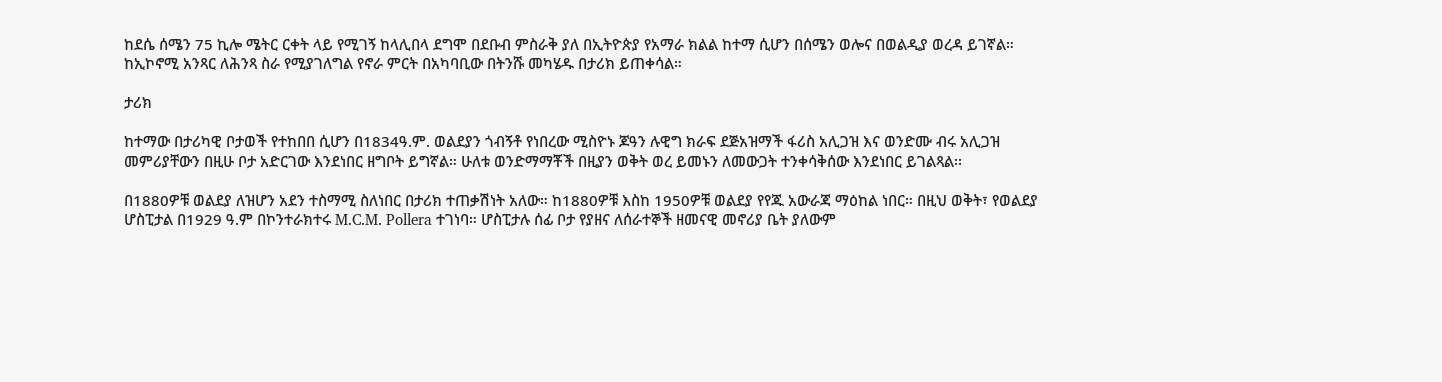ከደሴ ሰሜን 75 ኪሎ ሜትር ርቀት ላይ የሚገኝ ከላሊበላ ደግሞ በደቡብ ምስራቅ ያለ በኢትዮጵያ የአማራ ክልል ከተማ ሲሆን በሰሜን ወሎና በወልዲያ ወረዳ ይገኛል። ከኢኮኖሚ አንጻር ለሕንጻ ስራ የሚያገለግል የኖራ ምርት በአካባቢው በትንሹ መካሄዱ በታሪክ ይጠቀሳል።

ታሪክ

ከተማው በታሪካዊ ቦታወች የተከበበ ሲሆን በ1834ዓ.ም. ወልደያን ጎብኝቶ የነበረው ሚስዮኑ ጆዓን ሉዊግ ክራፍ ደጅአዝማች ፋሪስ አሊጋዝ እና ወንድሙ ብሩ አሊጋዝ መምሪያቸውን በዚሁ ቦታ አድርገው እንደነበር ዘግቦት ይግኛል። ሁለቱ ወንድማማቾች በዚያን ወቅት ወረ ይመኑን ለመውጋት ተንቀሳቅሰው እንደነበር ይገልጻል፡፡

በ1880ዎቹ ወልደያ ለዝሆን አደን ተስማሚ ስለነበር በታሪክ ተጠቃሽነት አለው። ከ1880ዎቹ እስከ 1950ዎቹ ወልደያ የየጁ አውራጃ ማዕከል ነበር። በዚህ ወቅት፣ የወልደያ ሆስፒታል በ1929 ዓ.ም በኮንተራክተሩ M.C.M. Pollera ተገነባ። ሆስፒታሉ ሰፊ ቦታ የያዘና ለሰራተኞች ዘመናዊ መኖሪያ ቤት ያለውም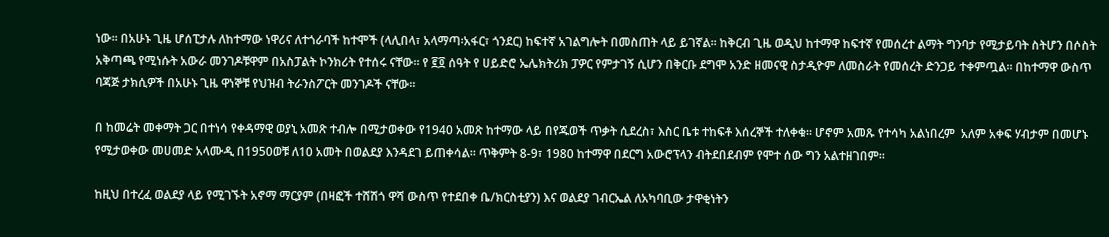ነው፡፡ በአሁኑ ጊዜ ሆሰፒታሉ ለከተማው ነዋሪና ለተጎራባች ከተሞች (ላሊበላ፣ አላማጣ፡አፋር፣ ጎንደር) ከፍተኛ አገልግሎት በመስጠት ላይ ይገኛል፡፡ ከቅርብ ጊዜ ወዲህ ከተማዋ ከፍተኛ የመሰረተ ልማት ግንባታ የሚታይባት ስትሆን በሶስት አቅጣጫ የሚነሱት አውራ መንገዶቹዋም በአስፓልት ኮንክሪት የተሰሩ ናቸው፡፡ የ ፪፬ ሰዓት የ ሀይድሮ ኤሌክትሪክ ፓዎር የምታገኝ ሲሆን በቅርቡ ደግሞ አንድ ዘመናዊ ስታዲዮም ለመስራት የመሰረት ድንጋይ ተቀምጧል፡፡ በከተማዋ ውስጥ ባጃጅ ታክሲዎች በአሁኑ ጊዜ ዋነኞቹ የህዝብ ትራንስፖርት መንገዶች ናቸው፡፡

በ ከመሬት መቀማት ጋር በተነሳ የቀዳማዊ ወያኒ አመጽ ተብሎ በሚታወቀው የ1940 አመጽ ከተማው ላይ በየጁወች ጥቃት ሲደረስ፣ እስር ቤቱ ተከፍቶ እሰረኞች ተለቀቁ። ሆኖም አመጹ የተሳካ አልነበረም  አለም አቀፍ ሃብታም በመሆኑ የሚታወቀው መሀመድ አላሙዲ በ1950ወቹ ለ10 አመት በወልደያ እንዳደገ ይጠቀሳል። ጥቅምት 8-9፣ 1980 ከተማዋ በደርግ አውሮፕላን ብትደበደብም የሞተ ሰው ግን አልተዘገበም።

ከዚህ በተረፈ ወልደያ ላይ የሚገኙት አኖማ ማርያም (በዛፎች ተሸሽጎ ዋሻ ውስጥ የተደበቀ ቤ/ክርስቲያን) እና ወልደያ ገብርኤል ለአካባቢው ታዋቂነትን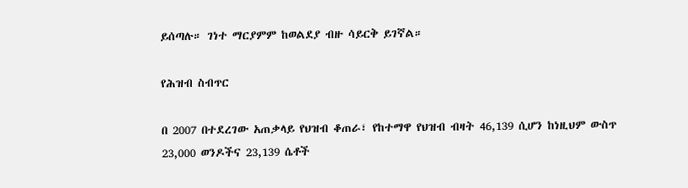ይሰጣሉ። ገነተ ማርያምም ከወልደያ ብዙ ሳይርቅ ይገኛል።

የሕዝብ ስብጥር

በ 2007 በተደረገው አጠቃላይ የህዝብ ቆጠራ፣ የከተማዋ የህዝብ ብዛት 46,139 ሲሆን ከነዚህም ውስጥ 23,000 ወንዶችና 23,139 ሴቶች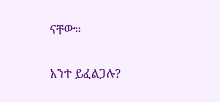ናቸው።

አንተ ይፈልጋሉ?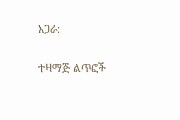አጋራ:

ተዛማጅ ልጥፎች